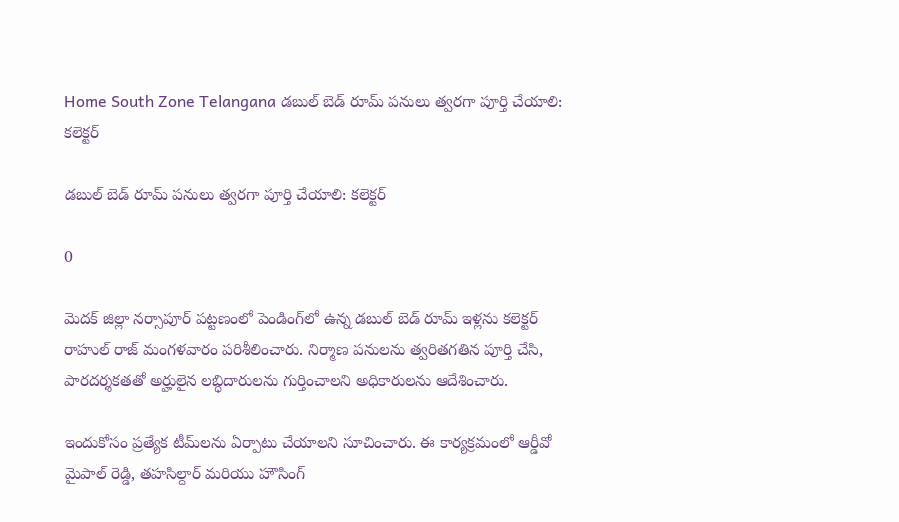Home South Zone Telangana డబుల్ బెడ్ రూమ్ పనులు త్వరగా పూర్తి చేయాలి: కలెక్టర్

డబుల్ బెడ్ రూమ్ పనులు త్వరగా పూర్తి చేయాలి: కలెక్టర్

0

మెదక్ జిల్లా నర్సాపూర్ పట్టణంలో పెండింగ్‌లో ఉన్న డబుల్ బెడ్ రూమ్ ఇళ్లను కలెక్టర్ రాహుల్ రాజ్ మంగళవారం పరిశీలించారు. నిర్మాణ పనులను త్వరితగతిన పూర్తి చేసి, పారదర్శకతతో అర్హులైన లబ్ధిదారులను గుర్తించాలని అధికారులను ఆదేశించారు.

ఇందుకోసం ప్రత్యేక టీమ్‌లను ఏర్పాటు చేయాలని సూచించారు. ఈ కార్యక్రమంలో ఆర్డీవో మైపాల్ రెడ్డి, తహసిల్దార్ మరియు హౌసింగ్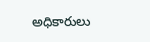అధికారులు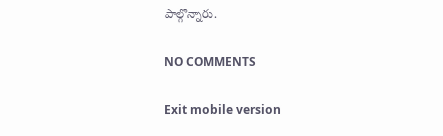పాల్గొన్నారు.

NO COMMENTS

Exit mobile version